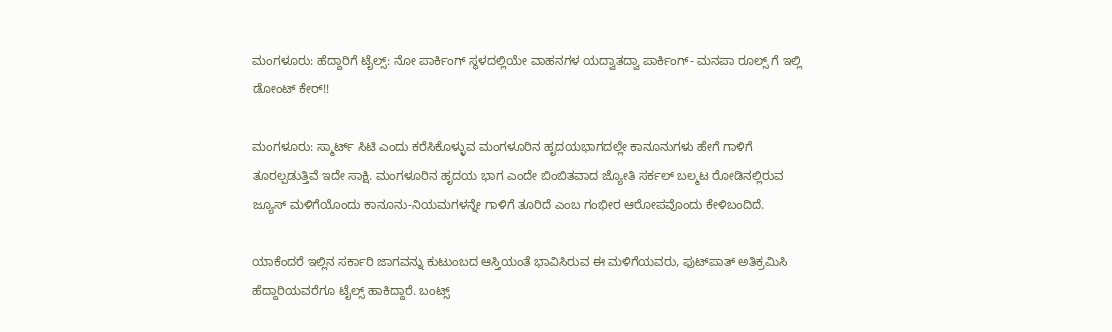ಮಂಗಳೂರು: ಹೆದ್ದಾರಿಗೆ ಟೈಲ್ಸ್‌: ನೋ ಪಾರ್ಕಿಂಗ್‌ ಸ್ಥಳದಲ್ಲಿಯೇ ವಾಹನಗಳ ಯದ್ವಾತದ್ವಾ ಪಾರ್ಕಿಂಗ್- ಮನಪಾ ರೂಲ್ಸ್ ಗೆ ಇಲ್ಲಿ ಡೋಂಟ್‌ ಕೇರ್!!

ಮಂಗಳೂರು: ಸ್ಮಾರ್ಟ್ ಸಿಟಿ ಎಂದು ಕರೆಸಿಕೊಳ್ಳುವ ಮಂಗಳೂರಿನ ಹೃದಯಭಾಗದಲ್ಲೇ ಕಾನೂನುಗಳು ಹೇಗೆ ಗಾಳಿಗೆ ತೂರಲ್ಪಡುತ್ತಿವೆ ಇದೇ ಸಾಕ್ಷಿ. ಮಂಗಳೂರಿನ ಹೃದಯ ಭಾಗ ಎಂದೇ ಬಿಂಬಿತವಾದ ಜ್ಯೋತಿ ಸರ್ಕಲ್ ಬಲ್ಮಟ ರೋಡಿನಲ್ಲಿರುವ ಜ್ಯೂಸ್ ಮಳಿಗೆಯೊಂದು ಕಾನೂನು-ನಿಯಮಗಳನ್ನೇ ಗಾಳಿಗೆ ತೂರಿದೆ ಎಂಬ ಗಂಭೀರ ಆರೋಪವೊಂದು ಕೇಳಿಬಂದಿದೆ.

ಯಾಕೆಂದರೆ ಇಲ್ಲಿನ ಸರ್ಕಾರಿ ಜಾಗವನ್ನು ಕುಟುಂಬದ ಆಸ್ತಿಯಂತೆ ಭಾವಿಸಿರುವ ಈ ಮಳಿಗೆಯವರು, ಫುಟ್‌ಪಾತ್ ಅತಿಕ್ರಮಿಸಿ ಹೆದ್ದಾರಿಯವರೆಗೂ ಟೈಲ್ಸ್ ಹಾಕಿದ್ದಾರೆ. ಬಂಟ್ಸ್‌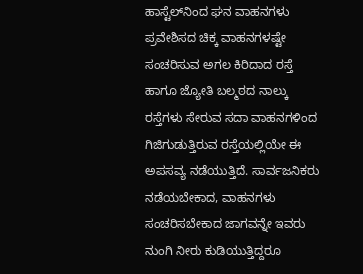ಹಾಸ್ಟೆಲ್‌ನಿಂದ ಘನ ವಾಹನಗಳು ಪ್ರವೇಶಿಸದ ಚಿಕ್ಕ ವಾಹನಗಳಷ್ಟೇ ಸಂಚರಿಸುವ ಅಗಲ ಕಿರಿದಾದ ರಸ್ತೆ ಹಾಗೂ ಜ್ಯೋತಿ ಬಲ್ಮಠದ ನಾಲ್ಕು ರಸ್ತೆಗಳು ಸೇರುವ ಸದಾ ವಾಹನಗಳಿಂದ ಗಿಜಿಗುಡುತ್ತಿರುವ ರಸ್ತೆಯಲ್ಲಿಯೇ ಈ ಅಪಸವ್ಯ ನಡೆಯುತ್ತಿದೆ. ಸಾರ್ವಜನಿಕರು ನಡೆಯಬೇಕಾದ, ವಾಹನಗಳು ಸಂಚರಿಸಬೇಕಾದ ಜಾಗವನ್ನೇ ಇವರು ನುಂಗಿ ನೀರು ಕುಡಿಯುತ್ತಿದ್ದರೂ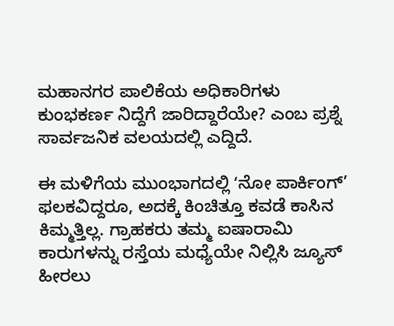ಮಹಾನಗರ ಪಾಲಿಕೆಯ ಅಧಿಕಾರಿಗಳು ಕುಂಭಕರ್ಣ ನಿದ್ದೆಗೆ ಜಾರಿದ್ದಾರೆಯೇ? ಎಂಬ ಪ್ರಶ್ನೆ ಸಾರ್ವಜನಿಕ ವಲಯದಲ್ಲಿ ಎದ್ದಿದೆ.

ಈ ಮಳಿಗೆಯ ಮುಂಭಾಗದಲ್ಲಿ ʻನೋ ಪಾರ್ಕಿಂಗ್’ ಫಲಕವಿದ್ದರೂ, ಅದಕ್ಕೆ ಕಿಂಚಿತ್ತೂ ಕವಡೆ ಕಾಸಿನ ಕಿಮ್ಮತ್ತಿಲ್ಲ. ಗ್ರಾಹಕರು ತಮ್ಮ ಐಷಾರಾಮಿ ಕಾರುಗಳನ್ನು ರಸ್ತೆಯ ಮಧ್ಯೆಯೇ ನಿಲ್ಲಿಸಿ ಜ್ಯೂಸ್ ಹೀರಲು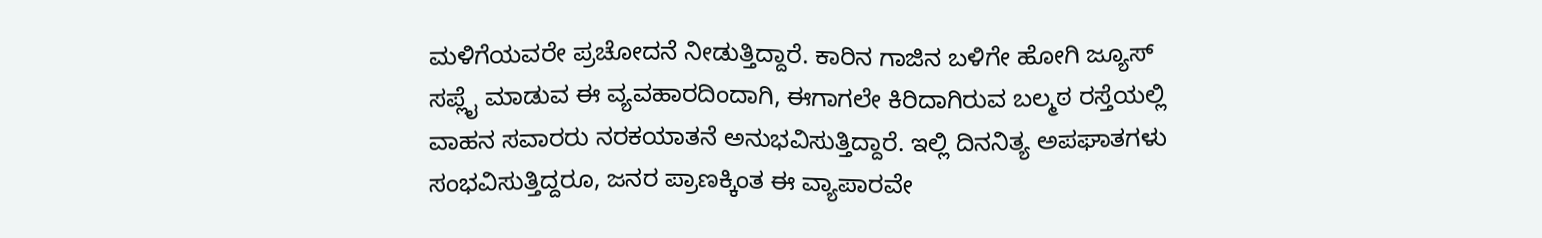ಮಳಿಗೆಯವರೇ ಪ್ರಚೋದನೆ ನೀಡುತ್ತಿದ್ದಾರೆ. ಕಾರಿನ ಗಾಜಿನ ಬಳಿಗೇ ಹೋಗಿ ಜ್ಯೂಸ್ ಸಪ್ಲೈ ಮಾಡುವ ಈ ವ್ಯವಹಾರದಿಂದಾಗಿ, ಈಗಾಗಲೇ ಕಿರಿದಾಗಿರುವ ಬಲ್ಮಠ ರಸ್ತೆಯಲ್ಲಿ ವಾಹನ ಸವಾರರು ನರಕಯಾತನೆ ಅನುಭವಿಸುತ್ತಿದ್ದಾರೆ. ಇಲ್ಲಿ ದಿನನಿತ್ಯ ಅಪಘಾತಗಳು ಸಂಭವಿಸುತ್ತಿದ್ದರೂ, ಜನರ ಪ್ರಾಣಕ್ಕಿಂತ ಈ ವ್ಯಾಪಾರವೇ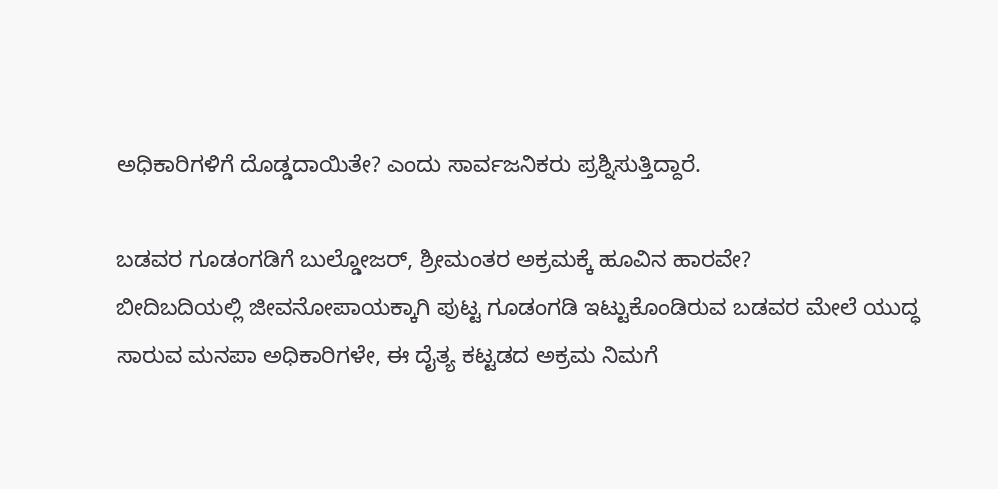ಅಧಿಕಾರಿಗಳಿಗೆ ದೊಡ್ಡದಾಯಿತೇ? ಎಂದು ಸಾರ್ವಜನಿಕರು ಪ್ರಶ್ನಿಸುತ್ತಿದ್ದಾರೆ.

ಬಡವರ ಗೂಡಂಗಡಿಗೆ ಬುಲ್ಡೋಜರ್, ಶ್ರೀಮಂತರ ಅಕ್ರಮಕ್ಕೆ ಹೂವಿನ ಹಾರವೇ?
ಬೀದಿಬದಿಯಲ್ಲಿ ಜೀವನೋಪಾಯಕ್ಕಾಗಿ ಪುಟ್ಟ ಗೂಡಂಗಡಿ ಇಟ್ಟುಕೊಂಡಿರುವ ಬಡವರ ಮೇಲೆ ಯುದ್ಧ ಸಾರುವ ಮನಪಾ ಅಧಿಕಾರಿಗಳೇ, ಈ ದೈತ್ಯ ಕಟ್ಟಡದ ಅಕ್ರಮ ನಿಮಗೆ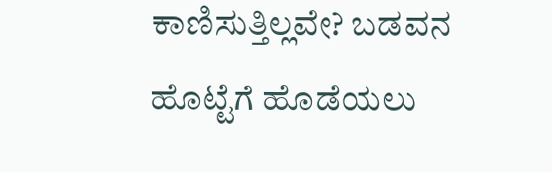ಕಾಣಿಸುತ್ತಿಲ್ಲವೇ? ಬಡವನ ಹೊಟ್ಟೆಗೆ ಹೊಡೆಯಲು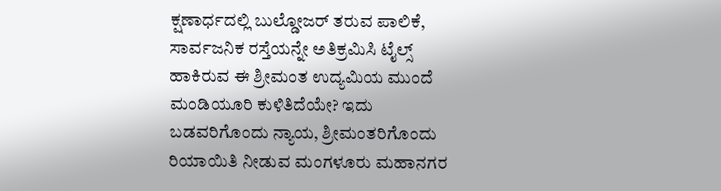ಕ್ಷಣಾರ್ಧದಲ್ಲಿ ಬುಲ್ಡೋಜರ್ ತರುವ ಪಾಲಿಕೆ, ಸಾರ್ವಜನಿಕ ರಸ್ತೆಯನ್ನೇ ಅತಿಕ್ರಮಿಸಿ ಟೈಲ್ಸ್ ಹಾಕಿರುವ ಈ ಶ್ರೀಮಂತ ಉದ್ಯಮಿಯ ಮುಂದೆ ಮಂಡಿಯೂರಿ ಕುಳಿತಿದೆಯೇ? ಇದು ಬಡವರಿಗೊಂದು ನ್ಯಾಯ, ಶ್ರೀಮಂತರಿಗೊಂದು ರಿಯಾಯಿತಿ ನೀಡುವ ಮಂಗಳೂರು ಮಹಾನಗರ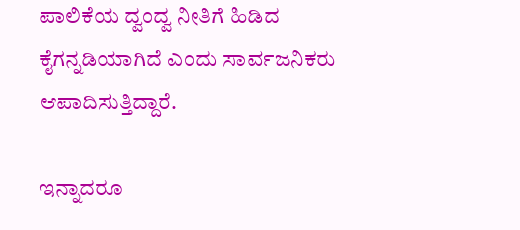ಪಾಲಿಕೆಯ ದ್ವಂದ್ವ ನೀತಿಗೆ ಹಿಡಿದ ಕೈಗನ್ನಡಿಯಾಗಿದೆ ಎಂದು ಸಾರ್ವಜನಿಕರು ಆಪಾದಿಸುತ್ತಿದ್ದಾರೆ.

ಇನ್ನಾದರೂ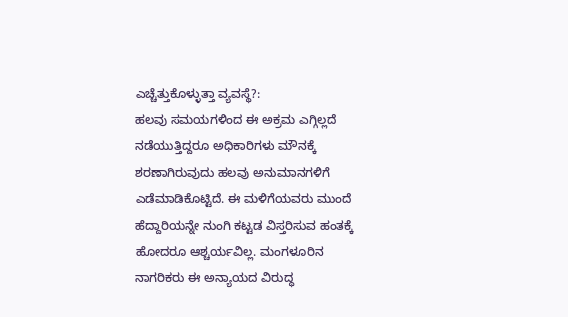ಎಚ್ಚೆತ್ತುಕೊಳ್ಳುತ್ತಾ ವ್ಯವಸ್ಥೆ?:
ಹಲವು ಸಮಯಗಳಿಂದ ಈ ಅಕ್ರಮ ಎಗ್ಗಿಲ್ಲದೆ ನಡೆಯುತ್ತಿದ್ದರೂ ಅಧಿಕಾರಿಗಳು ಮೌನಕ್ಕೆ ಶರಣಾಗಿರುವುದು ಹಲವು ಅನುಮಾನಗಳಿಗೆ ಎಡೆಮಾಡಿಕೊಟ್ಟಿದೆ. ಈ ಮಳಿಗೆಯವರು ಮುಂದೆ ಹೆದ್ದಾರಿಯನ್ನೇ ನುಂಗಿ ಕಟ್ಟಡ ವಿಸ್ತರಿಸುವ ಹಂತಕ್ಕೆ ಹೋದರೂ ಆಶ್ಚರ್ಯವಿಲ್ಲ. ಮಂಗಳೂರಿನ ನಾಗರಿಕರು ಈ ಅನ್ಯಾಯದ ವಿರುದ್ಧ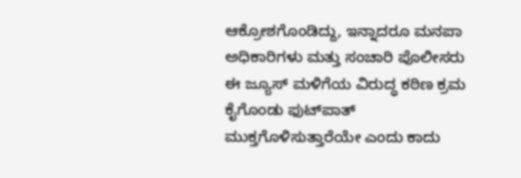ಆಕ್ರೋಶಗೊಂಡಿದ್ದು, ಇನ್ನಾದರೂ ಮನಪಾ ಅಧಿಕಾರಿಗಳು ಮತ್ತು ಸಂಚಾರಿ ಪೊಲೀಸರು ಈ ಜ್ಯೂಸ್ ಮಳಿಗೆಯ ವಿರುದ್ಧ ಕಠಿಣ ಕ್ರಮ ಕೈಗೊಂಡು ಫುಟ್‌ಪಾತ್ ಮುಕ್ತಗೊಳಿಸುತ್ತಾರೆಯೇ ಎಂದು ಕಾದು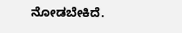ನೋಡಬೇಕಿದೆ.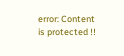error: Content is protected !!